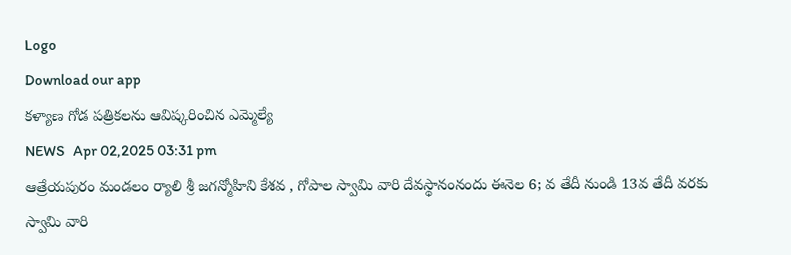Logo
Download our app
కళ్యాణ గోడ పత్రికలను ఆవిష్కరించిన ఎమ్మెల్యే
NEWS   Apr 02,2025 03:31 pm
ఆత్రేయపురం మండలం ర్యాలి శ్రీ జగన్మోహిని కేశవ , గోపాల స్వామి వారి దేవస్థానంనందు ఈనెల 6; వ తేదీ నుండి 13వ తేదీ వ‌ర‌కు స్వామి వారి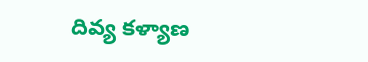దివ్య కళ్యాణ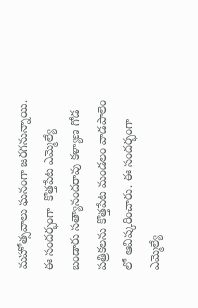మహోత్సవాలు ఘనంగా జరగనున్నాయి. ఈ సందర్భంగా  కొత్తపేట ఎమ్మెల్యే బండారు సత్యానందరావు కళ్యాణ గోడ పత్రికలను కొత్తపేట మండలం వాడపాలెం లో ఆవిష్కరించారు. ఈ సందర్భంగా ఎమ్మెల్యే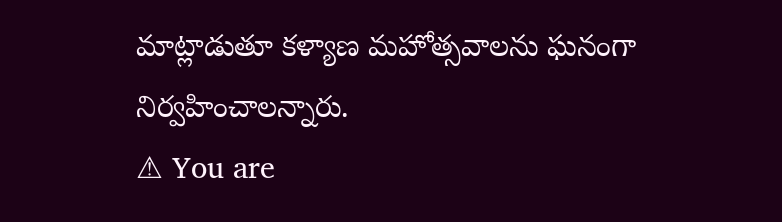మాట్లాడుతూ కళ్యాణ మహోత్సవాలను ఘనంగా నిర్వహించాలన్నారు.
⚠ You are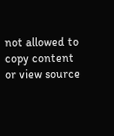not allowed to copy content or view source